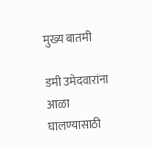मुख्य बातमी

डमी उमेदवारांना आळा घालण्यासाठी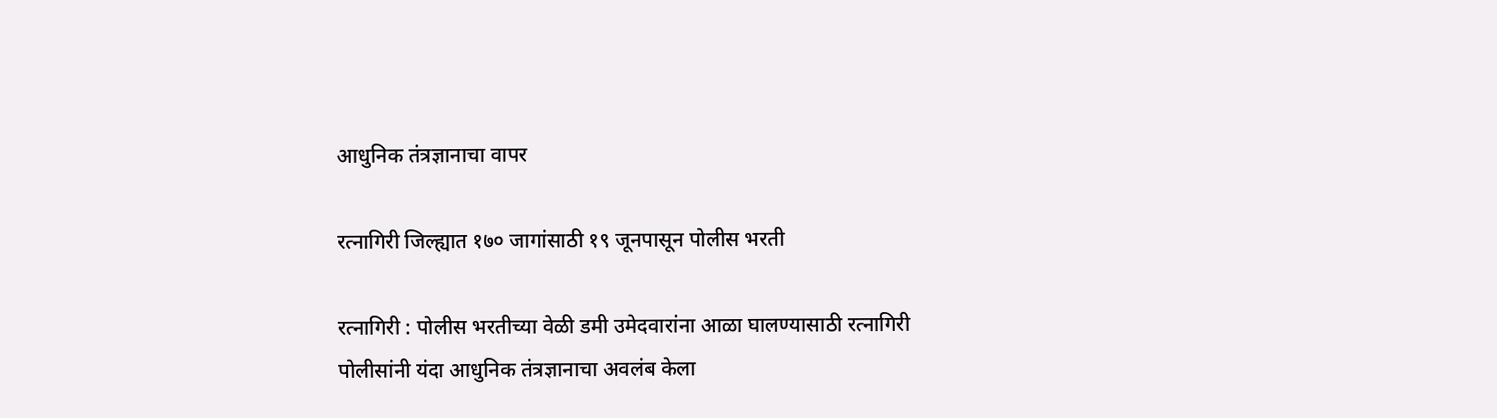आधुनिक तंत्रज्ञानाचा वापर

रत्नागिरी जिल्ह्यात १७० जागांसाठी १९ जूनपासून पोलीस भरती

रत्नागिरी : पोलीस भरतीच्या वेळी डमी उमेदवारांना आळा घालण्यासाठी रत्नागिरी पोलीसांनी यंदा आधुनिक तंत्रज्ञानाचा अवलंब केला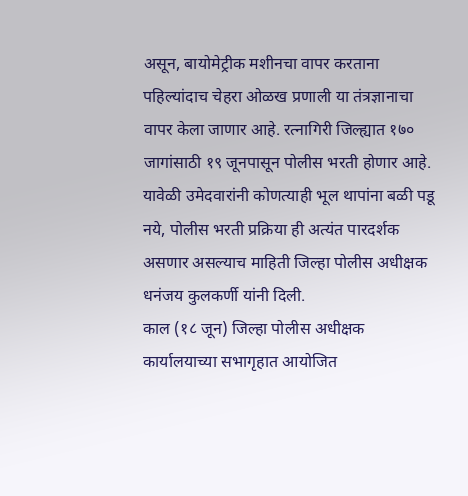असून, बायोमेट्रीक मशीनचा वापर करताना पहिल्यांदाच चेहरा ओळख प्रणाली या तंत्रज्ञानाचा वापर केला जाणार आहे. रत्नागिरी जिल्ह्यात १७० जागांसाठी १९ जूनपासून पोलीस भरती होणार आहे. यावेळी उमेदवारांनी कोणत्याही भूल थापांना बळी पडू नये, पोलीस भरती प्रक्रिया ही अत्यंत पारदर्शक असणार असल्याच माहिती जिल्हा पोलीस अधीक्षक धनंजय कुलकर्णी यांनी दिली.
काल (१८ जून) जिल्हा पोलीस अधीक्षक कार्यालयाच्या सभागृहात आयोजित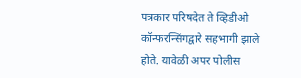पत्रकार परिषदेत ते व्हिडीओ कॉन्फरन्सिंगद्वारे सहभागी झाले होते. यावेळी अपर पोलीस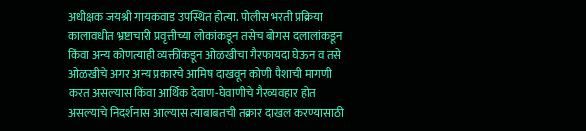अधीक्षक जयश्री गायकवाड उपस्थित होत्या. पोलीस भरती प्रक्रिया कालावधीत भ्रष्टाचारी प्रवृत्तीच्या लोकांकडून तसेच बोगस दलालांकडून किंवा अन्य कोणत्याही व्यक्तींकडून ओळखीचा गैरफायदा घेऊन व तसे ओळखीचे अगर अन्य प्रकारचे आमिष दाखवून कोणी पैशाची मागणी करत असल्यास किंवा आर्थिक देवाण-घेवाणीचे गैरव्यवहार होत असल्याचे निदर्शनास आल्यास त्याबाबतची तक्रार दाखल करण्यासाठी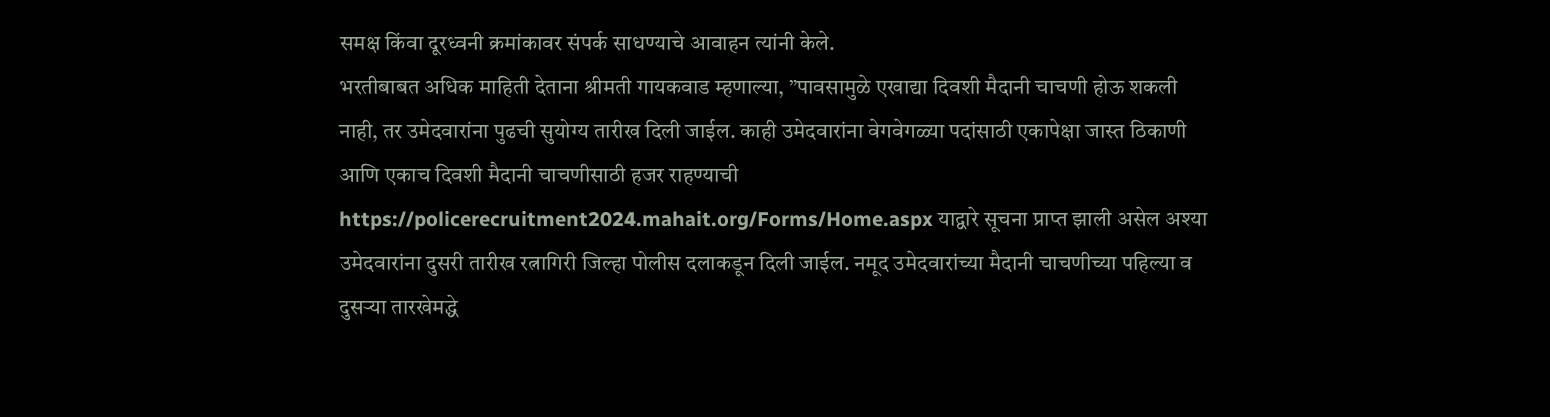समक्ष किंवा दूरध्वनी क्रमांकावर संपर्क साधण्याचे आवाहन त्यांनी केले.
भरतीबाबत अधिक माहिती देताना श्रीमती गायकवाड म्हणाल्या, ”पावसामुळे एखाद्या दिवशी मैदानी चाचणी होऊ शकली नाही, तर उमेदवारांना पुढची सुयोग्य तारीख दिली जाईल. काही उमेदवारांना वेगवेगळ्या पदांसाठी एकापेक्षा जास्त ठिकाणी आणि एकाच दिवशी मैदानी चाचणीसाठी हजर राहण्याची https://policerecruitment2024.mahait.org/Forms/Home.aspx याद्वारे सूचना प्राप्त झाली असेल अश्या उमेदवारांना दुसरी तारीख रत्नागिरी जिल्हा पोलीस दलाकडून दिली जाईल. नमूद उमेदवारांच्या मैदानी चाचणीच्या पहिल्या व दुसऱ्या तारखेमद्धे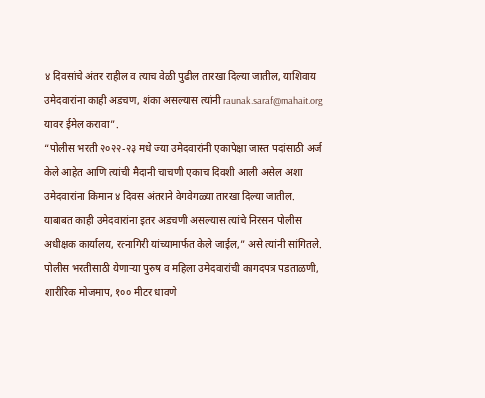४ दिवसांचे अंतर राहील व त्याच वेळी पुढील तारखा दिल्या जातील, याशिवाय उमेदवारांना काही अडचण, शंका असल्यास त्यांनी raunak.saraf@mahait.org यावर ईमेल करावा”.
“पोलीस भरती २०२२-२३ मधे ज्या उमेदवारांनी एकापेक्षा जास्त पदांसाठी अर्ज केले आहेत आणि त्यांची मैदानी चाचणी एकाच दिवशी आली असेल अशा उमेदवारांना किमान ४ दिवस अंतराने वेगवेगळ्या तारखा दिल्या जातील. याबाबत काही उमेदवारांना इतर अडचणी असल्यास त्यांचे निरसन पोलीस अधीक्षक कार्यालय, रत्नागिरी यांच्यामार्फत केले जाईल,” असे त्यांनी सांगितले.
पोलीस भरतीसाठी येणाऱ्या पुरुष व महिला उमेदवारांची कागदपत्र पडताळणी, शारीरिक मोजमाप, १०० मीटर धावणे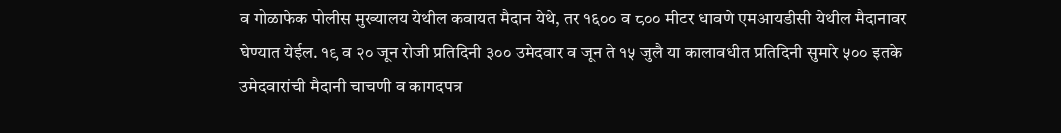व गोळाफेक पोलीस मुख्यालय येथील कवायत मैदान येथे, तर १६०० व ८०० मीटर धावणे एमआयडीसी येथील मैदानावर घेण्यात येईल. १९ व २० जून रोजी प्रतिदिनी ३०० उमेदवार व जून ते १५ जुलै या कालावधीत प्रतिदिनी सुमारे ५०० इतके उमेदवारांची मैदानी चाचणी व कागदपत्र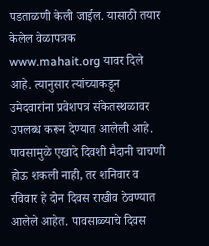पडताळणी केली जाईल. यासाठी तयार केलेल वेळापत्रक www.mahait.org यावर दिले आहे. त्यानुसार त्यांच्याकडून उमेदवारांना प्रवेशपत्र संकेतस्थळावर उपलब्ध करून देण्यात आलेली आहे. पावसामुळे एखादे दिवशी मैदानी चाचणी होऊ शकली नाही, तर शनिवार व रविवार हे दोन दिवस राखीव ठेवण्यात आलेले आहेत. पावसाळ्याचे दिवस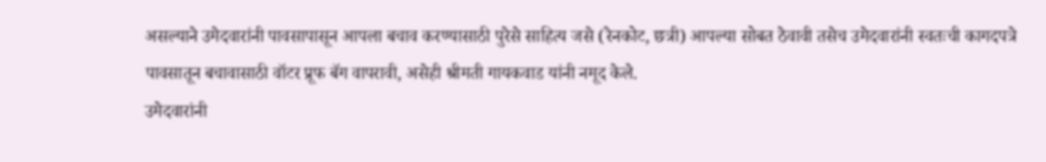असल्याने उमेदवारांनी पावसापासून आपला बचाव करण्यासाठी पुरेसे साहित्य जसे (रेनकोट, छत्री) आपल्या सोबत ठेवावी तसेच उमेदवारांनी स्वतःची कागदपत्रे पावसातून बचावासाठी वॉटर प्रूफ बॅग वापरावी, असेही श्रीमती गायकवाड यांनी नमूद केले.
उमेदवारांनी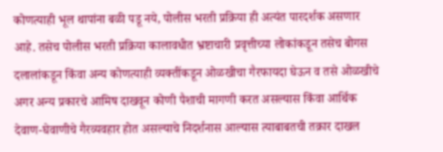कोणत्याही भूल थापांना बळी पडू नये, पोलीस भरती प्रक्रिया ही अत्यंत पारदर्शक असणार आहे. तसेच पोलीस भरती प्रक्रिया कालावधीत भ्रष्टाचारी प्रवृत्तीच्या लोकांकडून तसेच बोगस दलालांकडून किंवा अन्य कोणत्याही व्यक्तींकडून ओळखीचा गैरफायदा घेऊन व तसे ओळखीचे अगर अन्य प्रकारचे आमिष दाखवून कोणी पैशाची मागणी करत असल्यास किंवा आर्थिक देवाण-घेवाणीचे गैरव्यवहार होत असल्याचे निदर्शनास आल्यास त्याबाबतची तक्रार दाखल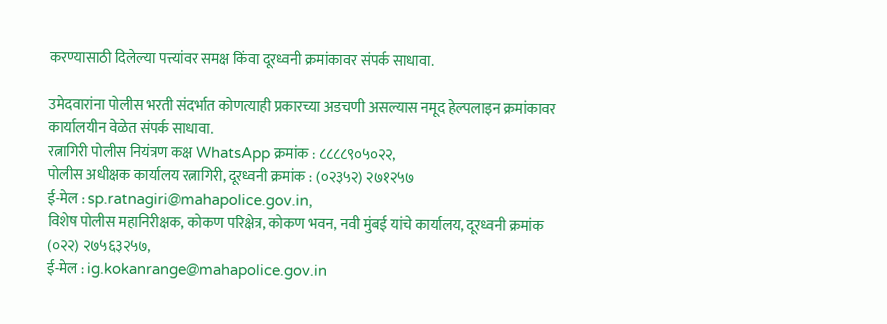करण्यासाठी दिलेल्या पत्त्यांवर समक्ष किंवा दूरध्वनी क्रमांकावर संपर्क साधावा.

उमेदवारांना पोलीस भरती संदर्भात कोणत्याही प्रकारच्या अडचणी असल्यास नमूद हेल्पलाइन क्रमांकावर कार्यालयीन वेळेत संपर्क साधावा.
रत्नागिरी पोलीस नियंत्रण कक्ष WhatsApp क्रमांक : ८८८८९०५०२२,
पोलीस अधीक्षक कार्यालय रत्नागिरी, दूरध्वनी क्रमांक : (०२३५२) २७१२५७
ई-मेल : sp.ratnagiri@mahapolice.gov.in,
विशेष पोलीस महानिरीक्षक, कोकण परिक्षेत्र, कोकण भवन, नवी मुंबई यांचे कार्यालय, दूरध्वनी क्रमांक (०२२) २७५६३२५७,
ई-मेल : ig.kokanrange@mahapolice.gov.in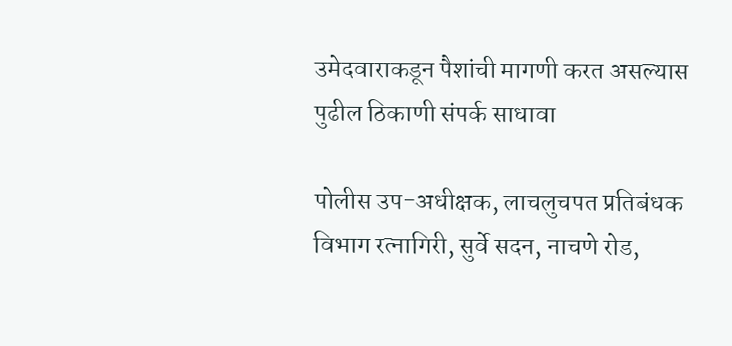उमेदवाराकडून पैशांची मागणी करत असल्यास पुढील ठिकाणी संपर्क साधावा

पोलीस उप-अधीक्षक, लाचलुचपत प्रतिबंधक विभाग रत्नागिरी, सुर्वे सदन, नाचणे रोड,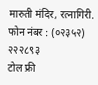मारुती मंदिर, रत्नागिरी.
फोन नंबर : (०२३५२) २२२८९३
टोल फ्री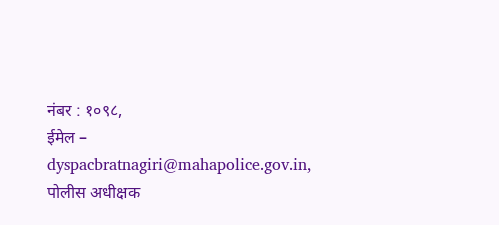नंबर : १०९८,
ईमेल – dyspacbratnagiri@mahapolice.gov.in,
पोलीस अधीक्षक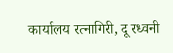कार्यालय रत्नागिरी, दू रध्वनी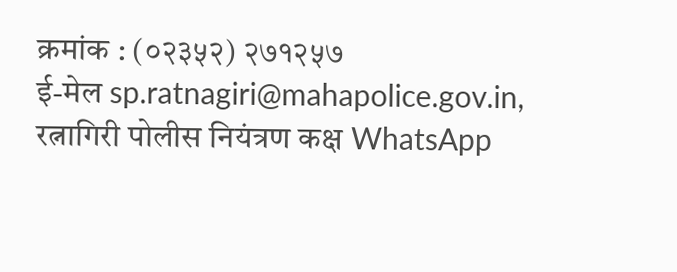क्रमांक : (०२३५२) २७१२५७
ई-मेल sp.ratnagiri@mahapolice.gov.in,
रत्नागिरी पोलीस नियंत्रण कक्ष WhatsApp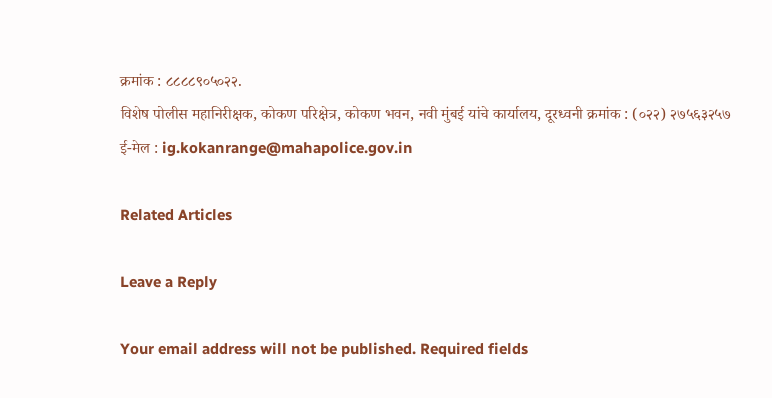क्रमांक : ८८८८९०५०२२.
विशेष पोलीस महानिरीक्षक, कोकण परिक्षेत्र, कोकण भवन, नवी मुंबई यांचे कार्यालय, दूरध्वनी क्रमांक : (०२२) २७५६३२५७
ई-मेल : ig.kokanrange@mahapolice.gov.in

Related Articles

Leave a Reply

Your email address will not be published. Required fields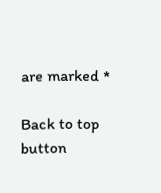are marked *

Back to top button